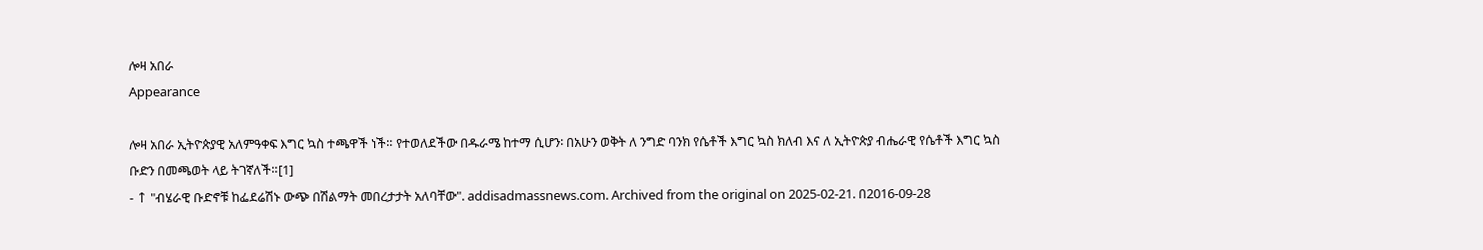ሎዛ አበራ
Appearance

ሎዛ አበራ ኢትዮጵያዊ አለምዓቀፍ እግር ኳስ ተጫዋች ነች። የተወለደችው በዱራሜ ከተማ ሲሆን፡ በአሁን ወቅት ለ ንግድ ባንክ የሴቶች እግር ኳስ ክለብ እና ለ ኢትዮጵያ ብሔራዊ የሴቶች እግር ኳስ ቡድን በመጫወት ላይ ትገኛለች።[1]
- ↑ "ብሄራዊ ቡድኖቹ ከፌደሬሽኑ ውጭ በሽልማት መበረታታት አለባቸው". addisadmassnews.com. Archived from the original on 2025-02-21. በ2016-09-28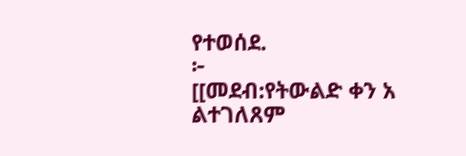የተወሰደ.
፦
[[መደብ:የትውልድ ቀን አ
ልተገለጸም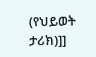(የህይወት ታሪክ)]]